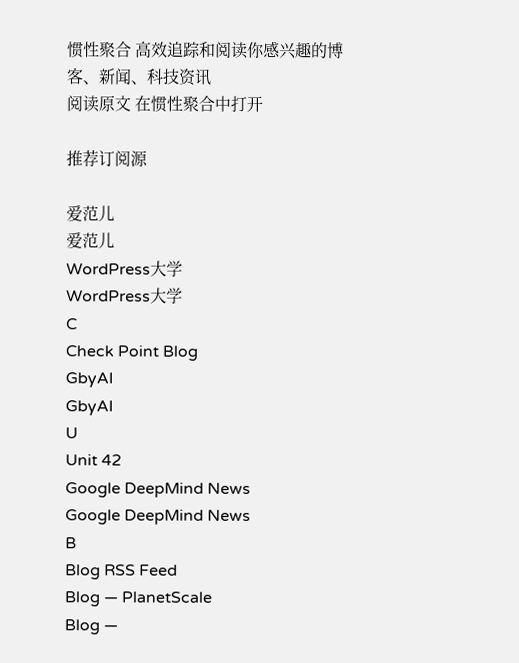惯性聚合 高效追踪和阅读你感兴趣的博客、新闻、科技资讯
阅读原文 在惯性聚合中打开

推荐订阅源

爱范儿
爱范儿
WordPress大学
WordPress大学
C
Check Point Blog
GbyAI
GbyAI
U
Unit 42
Google DeepMind News
Google DeepMind News
B
Blog RSS Feed
Blog — PlanetScale
Blog —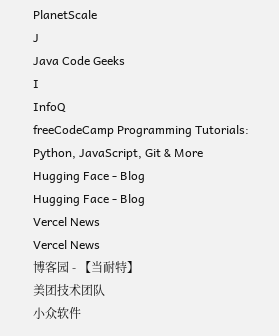PlanetScale
J
Java Code Geeks
I
InfoQ
freeCodeCamp Programming Tutorials: Python, JavaScript, Git & More
Hugging Face - Blog
Hugging Face - Blog
Vercel News
Vercel News
博客园 - 【当耐特】
美团技术团队
小众软件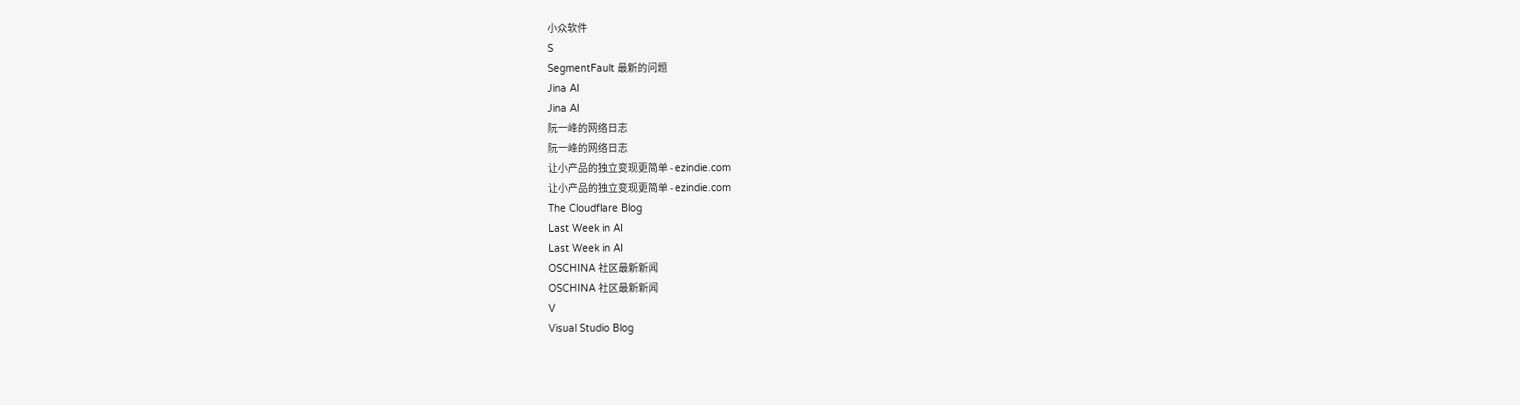小众软件
S
SegmentFault 最新的问题
Jina AI
Jina AI
阮一峰的网络日志
阮一峰的网络日志
让小产品的独立变现更简单 - ezindie.com
让小产品的独立变现更简单 - ezindie.com
The Cloudflare Blog
Last Week in AI
Last Week in AI
OSCHINA 社区最新新闻
OSCHINA 社区最新新闻
V
Visual Studio Blog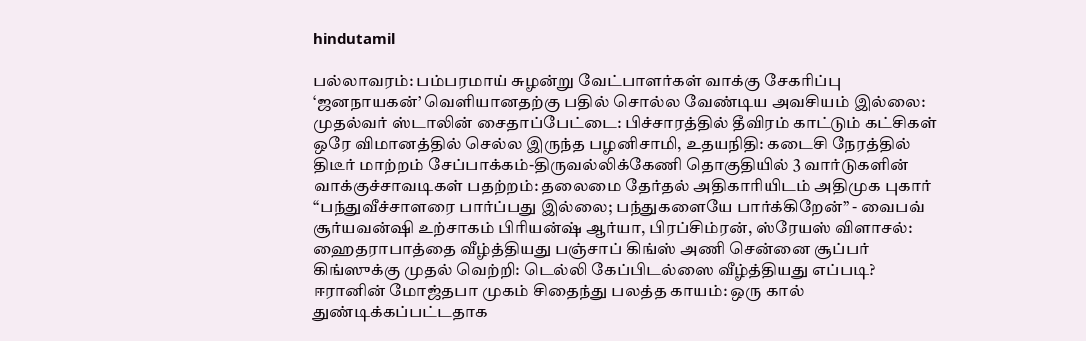hindutamil

பல்லாவரம்: பம்பரமாய் சுழன்று வேட்பாளர்கள் வாக்கு சேகரிப்பு ‘ஜனநாயகன்’ வெளியானதற்கு பதில் சொல்ல வேண்டிய அவசியம் இல்லை: முதல்வர் ஸ்டாலின் சைதாப்பேட்டை: பிச்சாரத்தில் தீவிரம் காட்டும் கட்சிகள் ஒரே விமானத்தில் செல்ல இருந்த பழனிசாமி, உதயநிதி: கடைசி நேரத்தில் திடீர் மாற்றம் சேப்பாக்கம்-திருவல்லிக்கேணி தொகுதியில் 3 வார்டுகளின் வாக்குச்சாவடிகள் பதற்றம்: தலைமை தேர்தல் அதிகாரியிடம் அதிமுக புகார் “பந்துவீச்சாளரை பார்ப்பது இல்லை; பந்துகளையே பார்க்கிறேன்” - வைபவ் சூர்யவன்ஷி உற்சாகம் பிரியன்ஷ் ஆர்யா, பிரப்சிம்ரன், ஸ்ரேயஸ் விளாசல்: ஹைதராபாத்தை வீழ்த்தியது பஞ்சாப் கிங்ஸ் அணி சென்னை சூப்பர் கிங்ஸுக்கு முதல் வெற்றி: டெல்லி கேப்பிடல்ஸை வீழ்த்தியது எப்படி? ஈரானின் மோஜ்தபா முகம் சிதைந்து பலத்த காயம்: ஒரு கால் துண்டிக்கப்பட்டதாக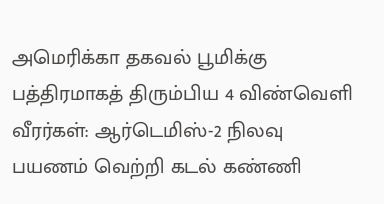அமெரிக்கா தகவல் பூமிக்கு பத்திரமாகத் திரும்பிய 4 விண்வெளி வீரர்கள்: ஆர்டெமிஸ்-2 நிலவு பயணம் வெற்றி கடல் கண்ணி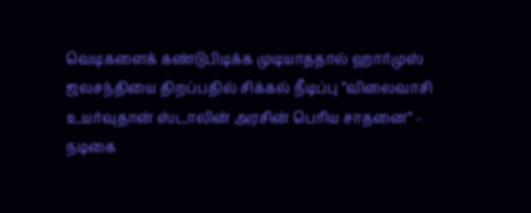வெடிகளைக் கண்டுபிடிக்க முடியாததால் ஹார்முஸ் ஜலசந்தியை திறப்பதில் சிக்கல் நீடிப்பு “விலைவாசி உயர்வுதான் ஸ்டாலின் அரசின் பெரிய சாதனை” - நடிகை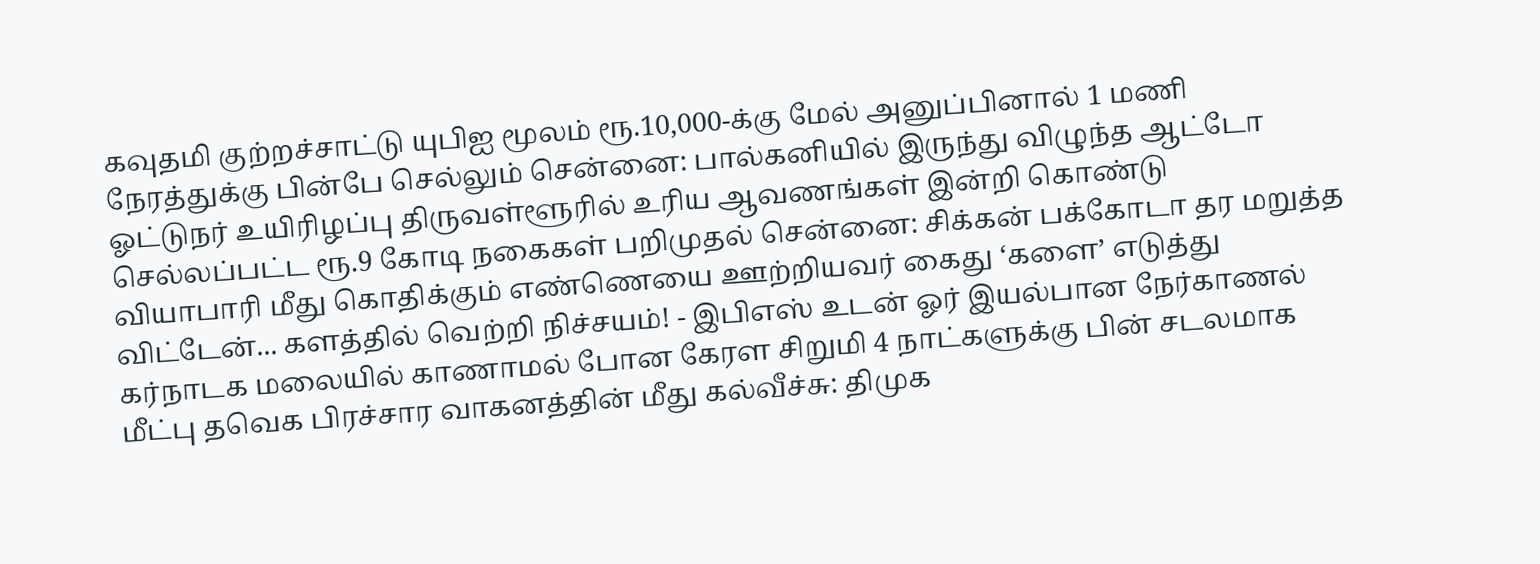கவுதமி குற்றச்சாட்டு யுபிஐ மூலம் ரூ.10,000-க்கு மேல் அனுப்பினால் 1 மணி நேரத்துக்கு பின்பே செல்லும் சென்னை: பால்கனியில் இருந்து விழுந்த ஆட்டோ ஓட்டுநர் உயிரிழப்பு திருவள்ளூரில் உரிய ஆவணங்கள் இன்றி கொண்டு செல்லப்பட்ட ரூ.9 கோடி நகைகள் பறிமுதல் சென்னை: சிக்கன் பக்கோடா தர மறுத்த வியாபாரி மீது கொதிக்கும் எண்ணெயை ஊற்றியவர் கைது ‘களை’ எடுத்து விட்டேன்... களத்தில் வெற்றி நிச்சயம்! - இபிஎஸ் உடன் ஓர் இயல்பான நேர்காணல் கர்நாடக மலையில் காணாமல் போன கேரள சிறுமி 4 நாட்களுக்கு பின் சடலமாக மீட்பு தவெக பிரச்சார வாகனத்தின் மீது கல்வீச்சு: திமுக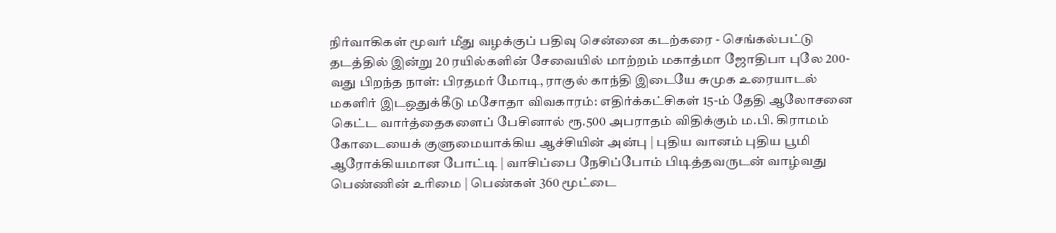நிர்வாகிகள் மூவர் மீது வழக்குப் பதிவு சென்னை கடற்கரை - செங்கல்பட்டு தடத்தில் இன்று 20 ரயில்களின் சேவையில் மாற்றம் மகாத்மா ஜோதிபா புலே 200-வது பிறந்த நாள்: பிரதமர் மோடி, ராகுல் காந்தி இடையே சுமுக உரையாடல் மகளிர் இடஒதுக்கீடு மசோதா விவகாரம்: எதிர்க்கட்சிகள் 15-ம் தேதி ஆலோசனை கெட்ட வார்த்தைகளைப் பேசினால் ரூ.500 அபராதம் விதிக்கும் ம.பி. கிராமம் கோடையைக் குளுமையாக்கிய ஆச்சியின் அன்பு | புதிய வானம் புதிய பூமி ஆரோக்கியமான போட்டி | வாசிப்பை நேசிப்போம் பிடித்தவருடன் வாழ்வது பெண்ணின் உரிமை | பெண்கள் 360 மூட்டை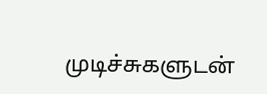முடிச்சுகளுடன்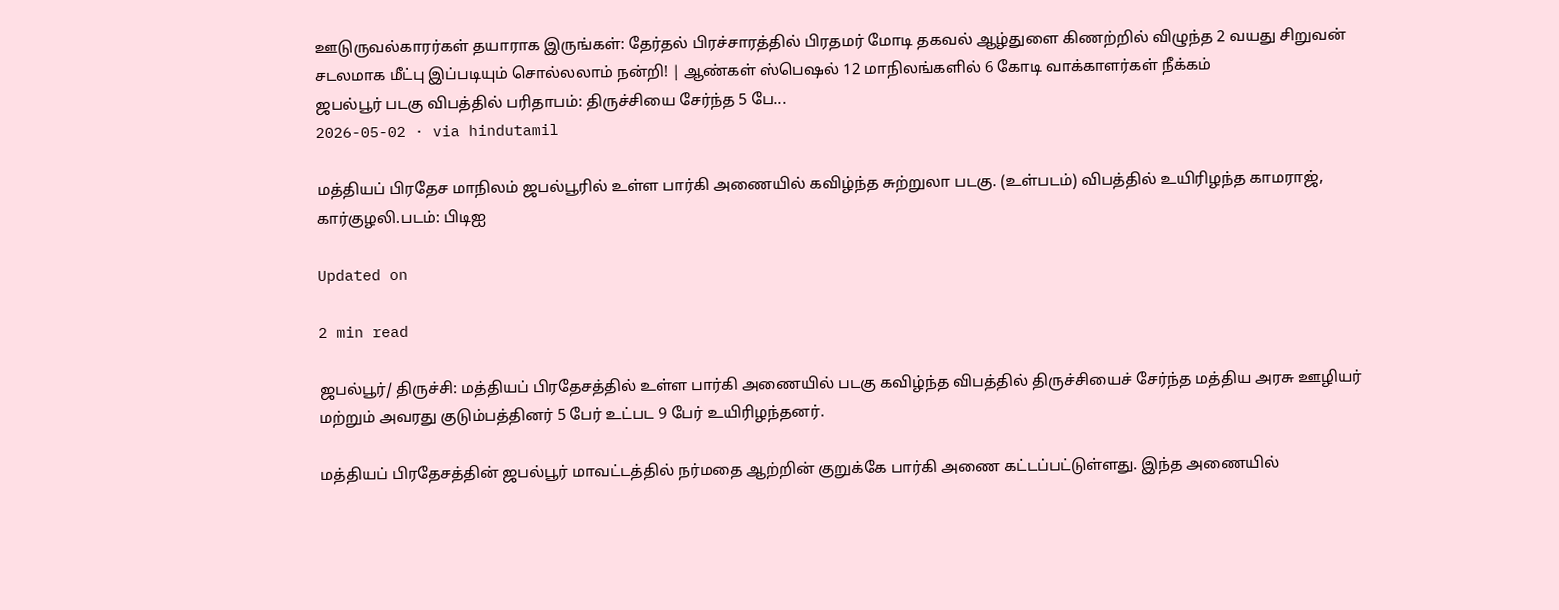ஊடுருவல்காரர்கள் தயாராக இருங்கள்: தேர்தல் பிரச்சாரத்தில் பிரதமர் மோடி தகவல் ஆழ்துளை கிணற்றில் விழுந்த 2 வயது சிறுவன் சடலமாக மீட்பு இப்படியும் சொல்லலாம் நன்றி! | ஆண்கள் ஸ்பெஷல் 12 மாநிலங்களில் 6 கோடி வாக்காளர்கள் நீக்கம்
ஜபல்பூர் படகு விபத்தில் பரிதாபம்: திருச்சியை சேர்ந்த 5 பே...
2026-05-02 · via hindutamil

மத்தியப் பிரதேச மாநிலம் ஜபல்பூரில் உள்ள பார்கி அணையில் கவிழ்ந்த சுற்றுலா படகு. (உள்படம்) விபத்தில் உயிரிழந்த காமராஜ், கார்குழலி.படம்: பிடிஐ

Updated on

2 min read

ஜபல்பூர்/ திருச்சி: மத்தியப் பிரதேசத்தில் உள்ள பார்கி அணையில் படகு கவிழ்ந்த விபத்தில் திருச்சியைச் சேர்ந்த மத்திய அரசு ஊழியர் மற்றும் அவரது குடும்பத்தினர் 5 பேர் உட்பட 9 பேர் உயிரிழந்தனர்.

மத்தியப் பிரதேசத்தின் ஜபல்பூர் மாவட்டத்தில் நர்மதை ஆற்றின் குறுக்கே பார்கி அணை கட்டப்பட்டுள்ளது. இந்த அணையில்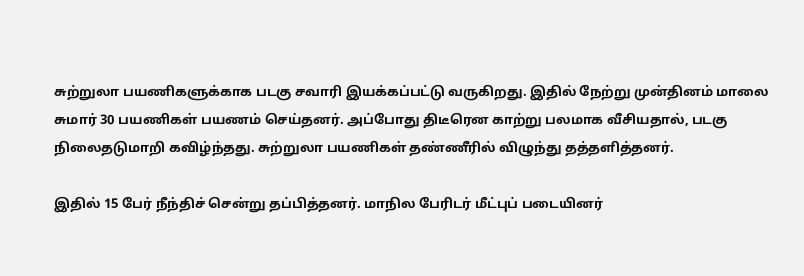சுற்றுலா பயணிகளுக்காக படகு சவாரி இயக்கப்பட்டு வருகிறது. இதில் நேற்று முன்தினம் மாலை சுமார் 30 பயணிகள் பயணம் செய்தனர். அப்போது திடீரென காற்று பலமாக வீசியதால், படகு நிலைதடுமாறி கவிழ்ந்தது. சுற்றுலா பயணிகள் தண்ணீரில் விழுந்து தத்தளித்தனர்.

இதில் 15 பேர் நீந்திச் சென்று தப்பித்தனர். மாநில பேரிடர் மீட்புப் படையினர்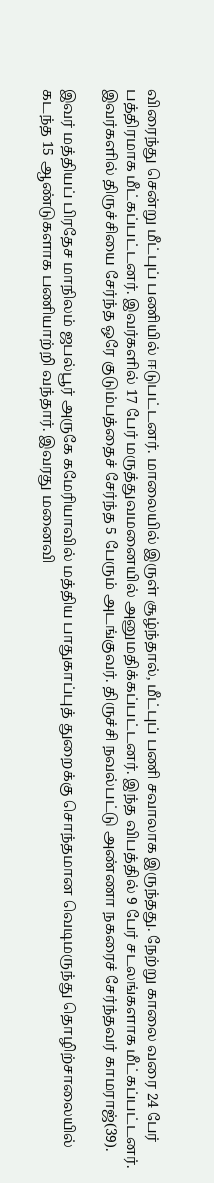விரைந்து சென்று மீட்புப் பணியில் ஈடுபட்டனர். மாலையில் இருள் சூழ்ந்தால், மீட்புப் பணி சவாலாக இருந்தது. நேற்று காலை வரை 24 பேர் பத்திரமாக மீட்கப்பட்டனர். இவர்களில் 17 பேர் மருத்துவமனையில் அனுமதிக்கப்பட்டனர். இந்த விபத்தில் 9 பேர் சடலங்களாக மீட்கப்பட்டனர். இவர்களில் திருச்சியை சேர்ந்த ஒரே குடும்பத்தைச் சேர்ந்த 5 பேரும் அடங்குவர். திருச்சி நவல்பட்டு அண்ணா நகரைச் சேர்ந்தவர் காமராஜ்(39).

இவர் மத்தியப் பிரதேச மாநிலம் ஜபல்பூர் அருகே கமேரியாவில் மத்திய பாதுகாப்புத் துறைக்கு சொந்தமான வெடிமருந்து தொழிற்சாலையில் கடந்த 15 ஆண்டுகளாக பணியாற்றி வந்தார். இவரது மனைவி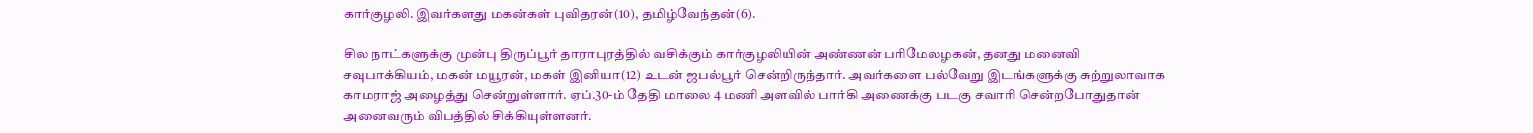கார்குழலி. இவர்களது மகன்கள் புவிதரன்(10), தமிழ்வேந்தன்(6).

சில நாட்களுக்கு முன்பு திருப்பூர் தாராபுரத்தில் வசிக்கும் கார்குழலியின் அண்ணன் பரிமேலழகன், தனது மனைவி சவுபாக்கியம், மகன் மயூரன், மகள் இனியா(12) உடன் ஜபல்பூர் சென்றிருந்தார். அவர்களை பல்வேறு இடங்களுக்கு சுற்றுலாவாக காமராஜ் அழைத்து சென்றுள்ளார். ஏப்.30-ம் தேதி மாலை 4 மணி அளவில் பார்கி அணைக்கு படகு சவாரி சென்றபோதுதான் அனைவரும் விபத்தில் சிக்கியுள்ளனர்.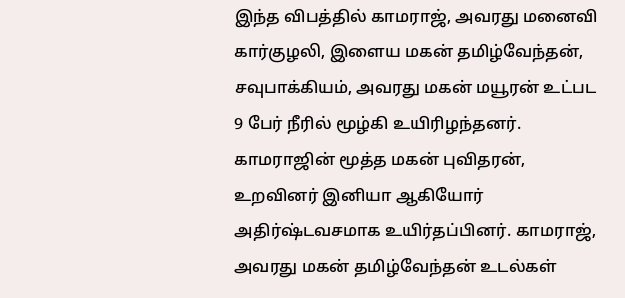இந்த விபத்தில் காமராஜ், அவரது மனைவி கார்குழலி, இளைய மகன் தமிழ்வேந்தன், சவுபாக்கியம், அவரது மகன் மயூரன் உட்பட 9 பேர் நீரில் மூழ்கி உயிரிழந்தனர். காமராஜின் மூத்த மகன் புவிதரன், உறவினர் இனியா ஆகியோர் அதிர்ஷ்டவசமாக உயிர்தப்பினர். காமராஜ், அவரது மகன் தமிழ்வேந்தன் உடல்கள்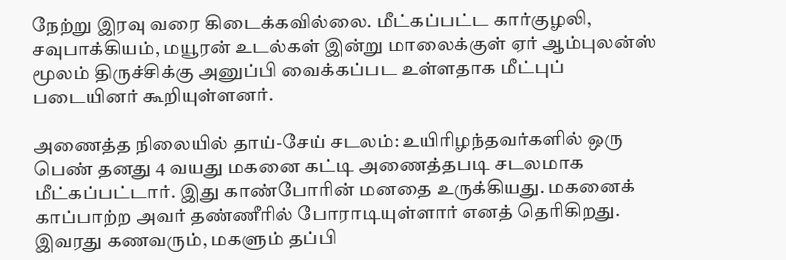நேற்று இரவு வரை கிடைக்கவில்லை. மீட்கப்பட்ட கார்குழலி, சவுபாக்கியம், மயூரன் உடல்கள் இன்று மாலைக்குள் ஏர் ஆம்புலன்ஸ் மூலம் திருச்சிக்கு அனுப்பி வைக்கப்பட உள்ளதாக மீட்புப் படையினர் கூறியுள்ளனர்.

அணைத்த நிலையில் தாய்-சேய் சடலம்: உயிரிழந்தவர்களில் ஒரு பெண் தனது 4 வயது மகனை கட்டி அணைத்தபடி சடலமாக மீட்கப்பட்டார். இது காண்போரின் மனதை உருக்கியது. மகனைக் காப்பாற்ற அவர் தண்ணீரில் போராடியுள்ளார் எனத் தெரிகிறது. இவரது கணவரும், மகளும் தப்பி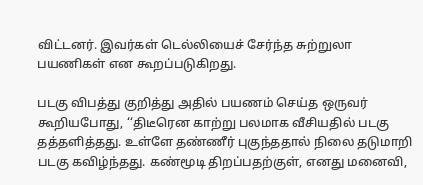விட்டனர். இவர்கள் டெல்லியைச் சேர்ந்த சுற்றுலா பயணிகள் என கூறப்படுகிறது.

படகு விபத்து குறித்து அதில் பயணம் செய்த ஒருவர் கூறியபோது, ‘‘திடீரென காற்று பலமாக வீசியதில் படகு தத்தளித்தது. உள்ளே தண்ணீர் புகுந்ததால் நிலை தடுமாறி படகு கவிழ்ந்தது. கண்மூடி திறப்பதற்குள், எனது மனைவி,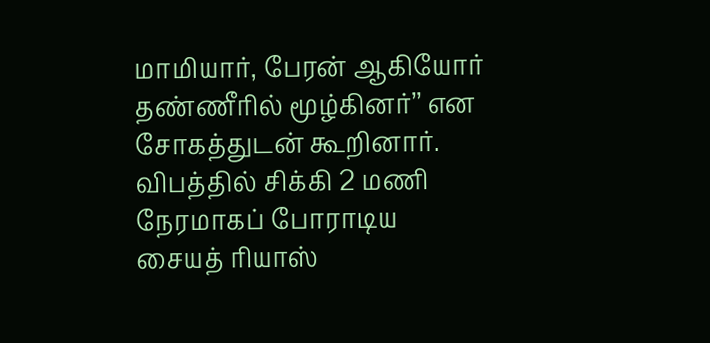மாமியார், பேரன் ஆகியோர் தண்ணீரில் மூழ்கினர்’’ என சோகத்துடன் கூறினார். விபத்தில் சிக்கி 2 மணி நேரமாகப் போராடிய சையத் ரியாஸ்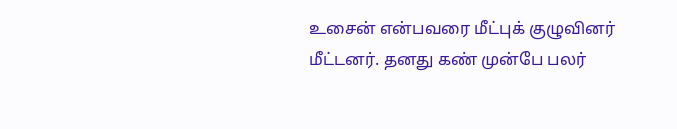உசைன் என்பவரை மீட்புக் குழுவினர் மீட்டனர். தனது கண் முன்பே பலர்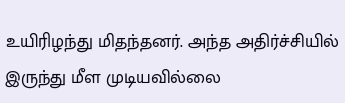உயிரிழந்து மிதந்தனர். அந்த அதிர்ச்சியில் இருந்து மீள முடியவில்லை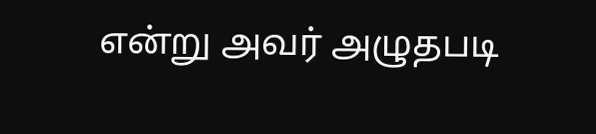என்று அவர் அழுதபடி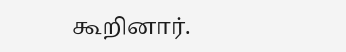கூறினார்.